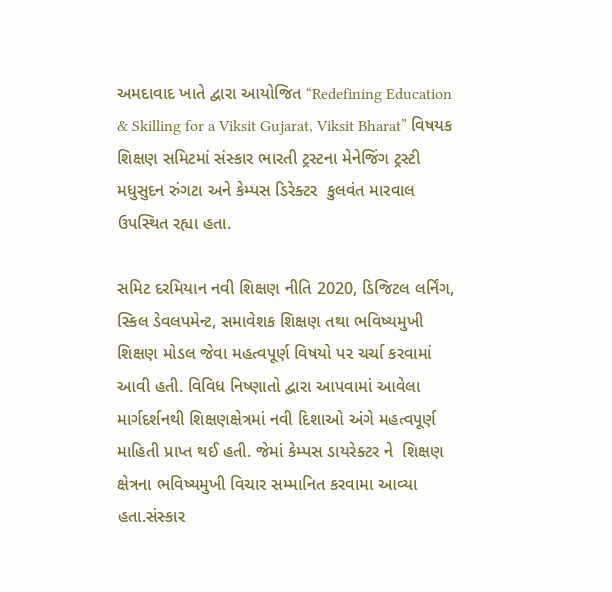અમદાવાદ ખાતે દ્વારા આયોજિત “Redefining Education & Skilling for a Viksit Gujarat, Viksit Bharat” વિષયક શિક્ષણ સમિટમાં સંસ્કાર ભારતી ટ્રસ્ટના મેનેજિંગ ટ્રસ્ટી મધુસુદન રુંગટા અને કેમ્પસ ડિરેક્ટર  કુલવંત મારવાલ ઉપસ્થિત રહ્યા હતા.

સમિટ દરમિયાન નવી શિક્ષણ નીતિ 2020, ડિજિટલ લર્નિંગ, સ્કિલ ડેવલપમેન્ટ, સમાવેશક શિક્ષણ તથા ભવિષ્યમુખી શિક્ષણ મોડલ જેવા મહત્વપૂર્ણ વિષયો પર ચર્ચા કરવામાં આવી હતી. વિવિધ નિષ્ણાતો દ્વારા આપવામાં આવેલા માર્ગદર્શનથી શિક્ષણક્ષેત્રમાં નવી દિશાઓ અંગે મહત્વપૂર્ણ માહિતી પ્રાપ્ત થઈ હતી. જેમાં કેમ્પસ ડાયરેક્ટર ને  શિક્ષણ ક્ષેત્રના ભવિષ્યમુખી વિચાર સમ્માનિત કરવામા આવ્યા હતા.સંસ્કાર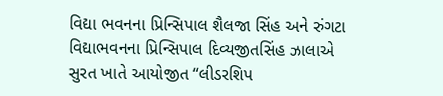વિદ્યા ભવનના પ્રિન્સિપાલ શૈલજા સિંહ અને રુંગટા વિદ્યાભવનના પ્રિન્સિપાલ દિવ્યજીતસિંહ ઝાલાએ સુરત ખાતે આયોજીત “લીડરશિપ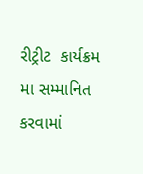રીટ્રીટ  કાર્યક્રમ મા સમ્માનિત કરવામાં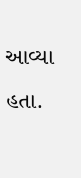આવ્યા હતા.